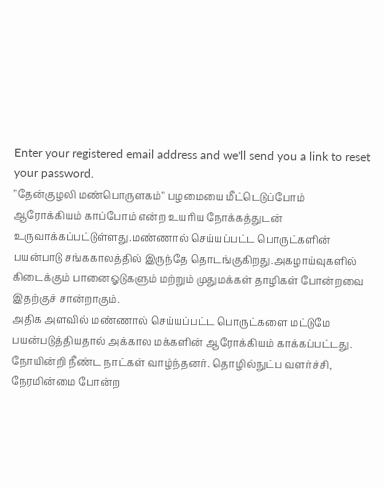Enter your registered email address and we'll send you a link to reset your password.
"தேன்குழலி மண்பொருளகம்" பழமையை மீட்டெடுப்போம் ஆரோக்கியம் காப்போம் என்ற உயரிய நோக்கத்துடன் உருவாக்கப்பட்டுள்ளது.மண்ணால் செய்யப்பட்ட பொருட்களின் பயன்பாடு சங்ககாலத்தில் இருந்தே தொடங்குகிறது.அகழாய்வுகளில் கிடைக்கும் பானைஓடுகளும் மற்றும் முதுமக்கள் தாழிகள் போன்றவை இதற்குச் சான்றாகும்.
அதிக அளவில் மண்ணால் செய்யப்பட்ட பொருட்களை மட்டுமே பயன்படுத்தியதால் அக்கால மக்களின் ஆரோக்கியம் காக்கப்பட்டது. நோயின்றி நீண்ட நாட்கள் வாழ்ந்தனர். தொழில்நுட்ப வளர்ச்சி, நேரமின்மை போன்ற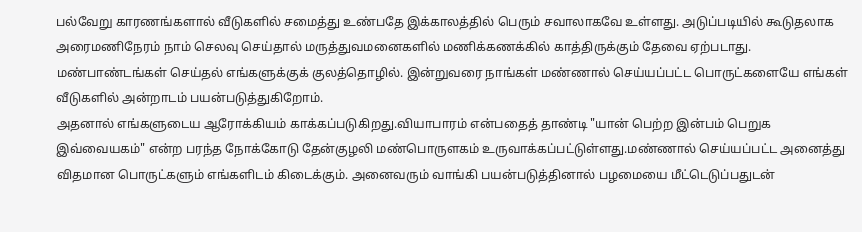பல்வேறு காரணங்களால் வீடுகளில் சமைத்து உண்பதே இக்காலத்தில் பெரும் சவாலாகவே உள்ளது. அடுப்படியில் கூடுதலாக அரைமணிநேரம் நாம் செலவு செய்தால் மருத்துவமனைகளில் மணிக்கணக்கில் காத்திருக்கும் தேவை ஏற்படாது. மண்பாண்டங்கள் செய்தல் எங்களுக்குக் குலத்தொழில். இன்றுவரை நாங்கள் மண்ணால் செய்யப்பட்ட பொருட்களையே எங்கள் வீடுகளில் அன்றாடம் பயன்படுத்துகிறோம்.
அதனால் எங்களுடைய ஆரோக்கியம் காக்கப்படுகிறது.வியாபாரம் என்பதைத் தாண்டி "யான் பெற்ற இன்பம் பெறுக இவ்வையகம்" என்ற பரந்த நோக்கோடு தேன்குழலி மண்பொருளகம் உருவாக்கப்பட்டுள்ளது.மண்ணால் செய்யப்பட்ட அனைத்து விதமான பொருட்களும் எங்களிடம் கிடைக்கும். அனைவரும் வாங்கி பயன்படுத்தினால் பழமையை மீட்டெடுப்பதுடன்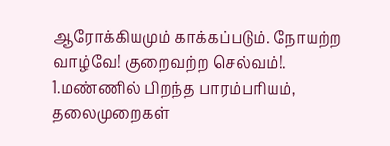ஆரோக்கியமும் காக்கப்படும். நோயற்ற வாழ்வே! குறைவற்ற செல்வம்!.
1.மண்ணில் பிறந்த பாரம்பரியம், தலைமுறைகள்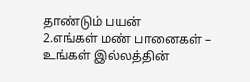தாண்டும் பயன்
2.எங்கள் மண் பானைகள் – உங்கள் இல்லத்தின்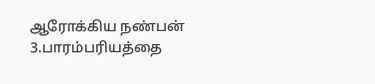ஆரோக்கிய நண்பன்
3.பாரம்பரியத்தை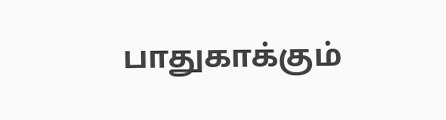பாதுகாக்கும்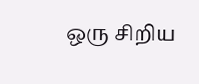ஒரு சிறிய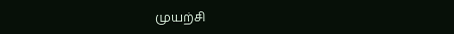முயற்சி